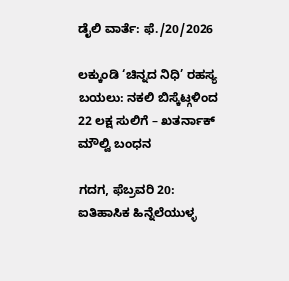ಡೈಲಿ ವಾರ್ತೆ: ಫೆ./20/2026

ಲಕ್ಕುಂಡಿ ‘ಚಿನ್ನದ ನಿಧಿ’ ರಹಸ್ಯ ಬಯಲು: ನಕಲಿ ಬಿಸ್ಕೆಟ್ಗಳಿಂದ 22 ಲಕ್ಷ ಸುಲಿಗೆ – ಖತರ್ನಾಕ್ ಮೌಲ್ವಿ ಬಂಧನ

ಗದಗ, ಫೆಬ್ರವರಿ 20: ಐತಿಹಾಸಿಕ ಹಿನ್ನೆಲೆಯುಳ್ಳ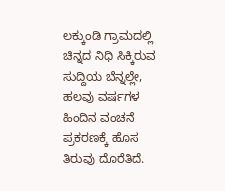ಲಕ್ಕುಂಡಿ ಗ್ರಾಮದಲ್ಲಿ ಚಿನ್ನದ ನಿಧಿ ಸಿಕ್ಕಿರುವ ಸುದ್ದಿಯ ಬೆನ್ನಲ್ಲೇ, ಹಲವು ವರ್ಷಗಳ ಹಿಂದಿನ ವಂಚನೆ ಪ್ರಕರಣಕ್ಕೆ ಹೊಸ ತಿರುವು ದೊರೆತಿದೆ.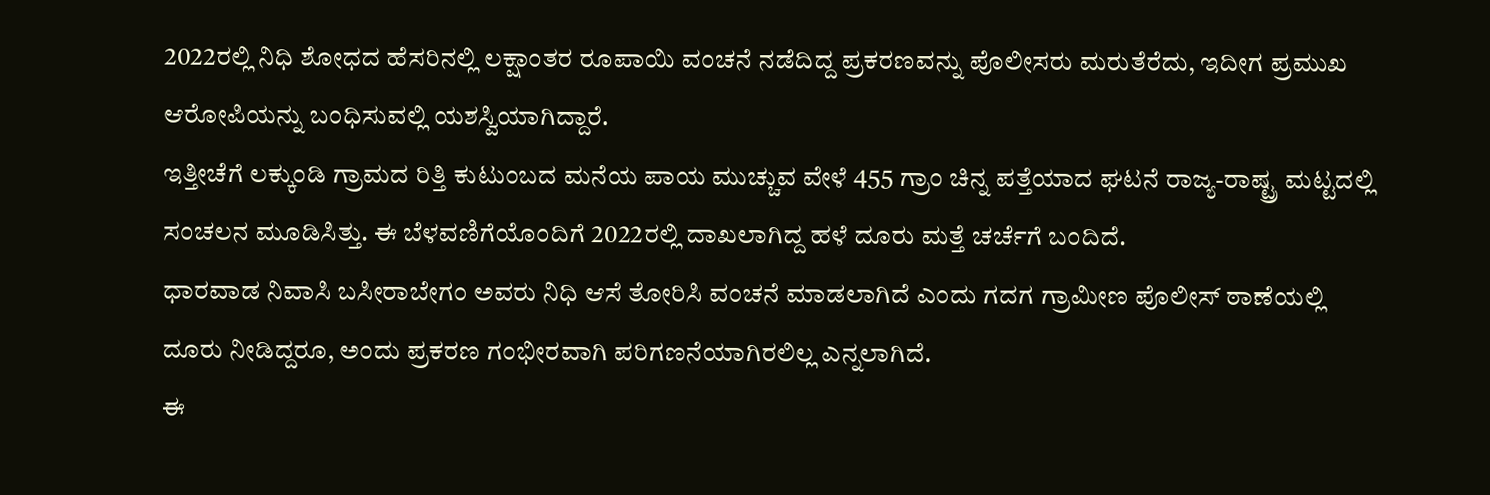2022ರಲ್ಲಿ ನಿಧಿ ಶೋಧದ ಹೆಸರಿನಲ್ಲಿ ಲಕ್ಷಾಂತರ ರೂಪಾಯಿ ವಂಚನೆ ನಡೆದಿದ್ದ ಪ್ರಕರಣವನ್ನು ಪೊಲೀಸರು ಮರುತೆರೆದು, ಇದೀಗ ಪ್ರಮುಖ ಆರೋಪಿಯನ್ನು ಬಂಧಿಸುವಲ್ಲಿ ಯಶಸ್ವಿಯಾಗಿದ್ದಾರೆ.
ಇತ್ತೀಚೆಗೆ ಲಕ್ಕುಂಡಿ ಗ್ರಾಮದ ರಿತ್ತಿ ಕುಟುಂಬದ ಮನೆಯ ಪಾಯ ಮುಚ್ಚುವ ವೇಳೆ 455 ಗ್ರಾಂ ಚಿನ್ನ ಪತ್ತೆಯಾದ ಘಟನೆ ರಾಜ್ಯ-ರಾಷ್ಟ್ರ ಮಟ್ಟದಲ್ಲಿ ಸಂಚಲನ ಮೂಡಿಸಿತ್ತು. ಈ ಬೆಳವಣಿಗೆಯೊಂದಿಗೆ 2022ರಲ್ಲಿ ದಾಖಲಾಗಿದ್ದ ಹಳೆ ದೂರು ಮತ್ತೆ ಚರ್ಚೆಗೆ ಬಂದಿದೆ.
ಧಾರವಾಡ ನಿವಾಸಿ ಬಸೀರಾಬೇಗಂ ಅವರು ನಿಧಿ ಆಸೆ ತೋರಿಸಿ ವಂಚನೆ ಮಾಡಲಾಗಿದೆ ಎಂದು ಗದಗ ಗ್ರಾಮೀಣ ಪೊಲೀಸ್ ಠಾಣೆಯಲ್ಲಿ ದೂರು ನೀಡಿದ್ದರೂ, ಅಂದು ಪ್ರಕರಣ ಗಂಭೀರವಾಗಿ ಪರಿಗಣನೆಯಾಗಿರಲಿಲ್ಲ ಎನ್ನಲಾಗಿದೆ.
ಈ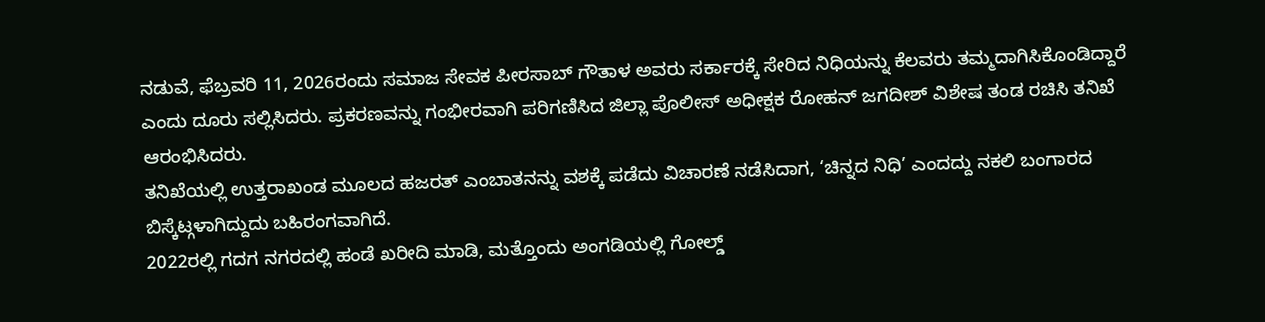ನಡುವೆ, ಫೆಬ್ರವರಿ 11, 2026ರಂದು ಸಮಾಜ ಸೇವಕ ಪೀರಸಾಬ್ ಗೌತಾಳ ಅವರು ಸರ್ಕಾರಕ್ಕೆ ಸೇರಿದ ನಿಧಿಯನ್ನು ಕೆಲವರು ತಮ್ಮದಾಗಿಸಿಕೊಂಡಿದ್ದಾರೆ ಎಂದು ದೂರು ಸಲ್ಲಿಸಿದರು. ಪ್ರಕರಣವನ್ನು ಗಂಭೀರವಾಗಿ ಪರಿಗಣಿಸಿದ ಜಿಲ್ಲಾ ಪೊಲೀಸ್ ಅಧೀಕ್ಷಕ ರೋಹನ್ ಜಗದೀಶ್ ವಿಶೇಷ ತಂಡ ರಚಿಸಿ ತನಿಖೆ ಆರಂಭಿಸಿದರು.
ತನಿಖೆಯಲ್ಲಿ ಉತ್ತರಾಖಂಡ ಮೂಲದ ಹಜರತ್ ಎಂಬಾತನನ್ನು ವಶಕ್ಕೆ ಪಡೆದು ವಿಚಾರಣೆ ನಡೆಸಿದಾಗ, ‘ಚಿನ್ನದ ನಿಧಿ’ ಎಂದದ್ದು ನಕಲಿ ಬಂಗಾರದ ಬಿಸ್ಕೆಟ್ಗಳಾಗಿದ್ದುದು ಬಹಿರಂಗವಾಗಿದೆ.
2022ರಲ್ಲಿ ಗದಗ ನಗರದಲ್ಲಿ ಹಂಡೆ ಖರೀದಿ ಮಾಡಿ, ಮತ್ತೊಂದು ಅಂಗಡಿಯಲ್ಲಿ ಗೋಲ್ಡ್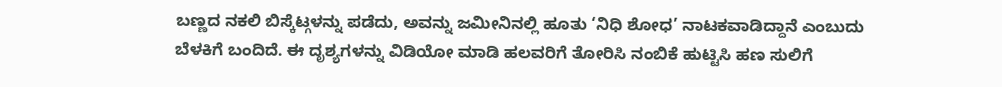ಬಣ್ಣದ ನಕಲಿ ಬಿಸ್ಕೆಟ್ಗಳನ್ನು ಪಡೆದು, ಅವನ್ನು ಜಮೀನಿನಲ್ಲಿ ಹೂತು ‘ನಿಧಿ ಶೋಧ’ ನಾಟಕವಾಡಿದ್ದಾನೆ ಎಂಬುದು ಬೆಳಕಿಗೆ ಬಂದಿದೆ. ಈ ದೃಶ್ಯಗಳನ್ನು ವಿಡಿಯೋ ಮಾಡಿ ಹಲವರಿಗೆ ತೋರಿಸಿ ನಂಬಿಕೆ ಹುಟ್ಟಿಸಿ ಹಣ ಸುಲಿಗೆ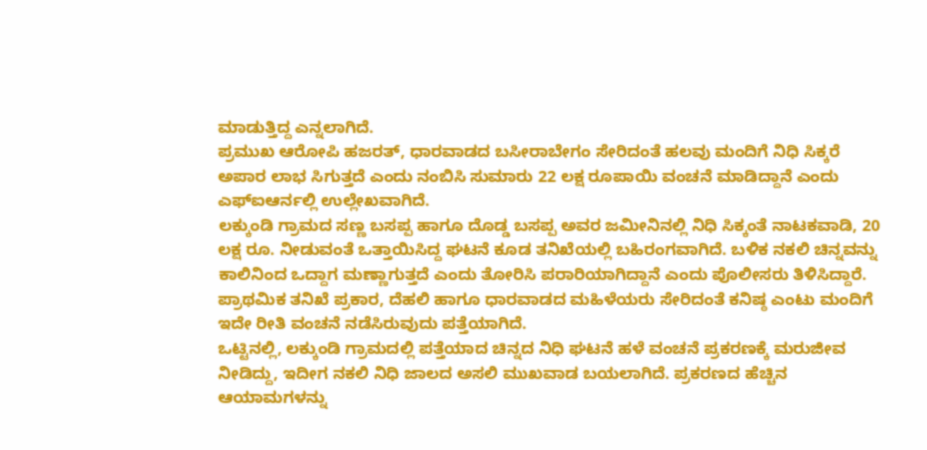ಮಾಡುತ್ತಿದ್ದ ಎನ್ನಲಾಗಿದೆ.
ಪ್ರಮುಖ ಆರೋಪಿ ಹಜರತ್, ಧಾರವಾಡದ ಬಸೀರಾಬೇಗಂ ಸೇರಿದಂತೆ ಹಲವು ಮಂದಿಗೆ ನಿಧಿ ಸಿಕ್ಕರೆ ಅಪಾರ ಲಾಭ ಸಿಗುತ್ತದೆ ಎಂದು ನಂಬಿಸಿ ಸುಮಾರು 22 ಲಕ್ಷ ರೂಪಾಯಿ ವಂಚನೆ ಮಾಡಿದ್ದಾನೆ ಎಂದು ಎಫ್ಐಆರ್ನಲ್ಲಿ ಉಲ್ಲೇಖವಾಗಿದೆ.
ಲಕ್ಕುಂಡಿ ಗ್ರಾಮದ ಸಣ್ಣ ಬಸಪ್ಪ ಹಾಗೂ ದೊಡ್ಡ ಬಸಪ್ಪ ಅವರ ಜಮೀನಿನಲ್ಲಿ ನಿಧಿ ಸಿಕ್ಕಂತೆ ನಾಟಕವಾಡಿ, 20 ಲಕ್ಷ ರೂ. ನೀಡುವಂತೆ ಒತ್ತಾಯಿಸಿದ್ದ ಘಟನೆ ಕೂಡ ತನಿಖೆಯಲ್ಲಿ ಬಹಿರಂಗವಾಗಿದೆ. ಬಳಿಕ ನಕಲಿ ಚಿನ್ನವನ್ನು ಕಾಲಿನಿಂದ ಒದ್ದಾಗ ಮಣ್ಣಾಗುತ್ತದೆ ಎಂದು ತೋರಿಸಿ ಪರಾರಿಯಾಗಿದ್ದಾನೆ ಎಂದು ಪೊಲೀಸರು ತಿಳಿಸಿದ್ದಾರೆ.
ಪ್ರಾಥಮಿಕ ತನಿಖೆ ಪ್ರಕಾರ, ದೆಹಲಿ ಹಾಗೂ ಧಾರವಾಡದ ಮಹಿಳೆಯರು ಸೇರಿದಂತೆ ಕನಿಷ್ಠ ಎಂಟು ಮಂದಿಗೆ ಇದೇ ರೀತಿ ವಂಚನೆ ನಡೆಸಿರುವುದು ಪತ್ತೆಯಾಗಿದೆ.
ಒಟ್ಟಿನಲ್ಲಿ, ಲಕ್ಕುಂಡಿ ಗ್ರಾಮದಲ್ಲಿ ಪತ್ತೆಯಾದ ಚಿನ್ನದ ನಿಧಿ ಘಟನೆ ಹಳೆ ವಂಚನೆ ಪ್ರಕರಣಕ್ಕೆ ಮರುಜೀವ ನೀಡಿದ್ದು, ಇದೀಗ ನಕಲಿ ನಿಧಿ ಜಾಲದ ಅಸಲಿ ಮುಖವಾಡ ಬಯಲಾಗಿದೆ. ಪ್ರಕರಣದ ಹೆಚ್ಚಿನ ಆಯಾಮಗಳನ್ನು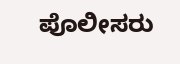ಪೊಲೀಸರು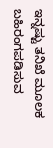ಇನ್ನಷ್ಟು ತನಿಖೆ ಮೂಲಕ ಬಹಿರಂಗಪಡಿಸುವ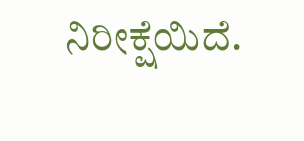ನಿರೀಕ್ಷೆಯಿದೆ.